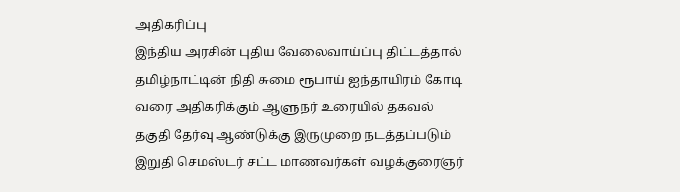அதிகரிப்பு
இந்திய அரசின் புதிய வேலைவாய்ப்பு திட்டத்தால் தமிழ்நாட்டின் நிதி சுமை ரூபாய் ஐந்தாயிரம் கோடி வரை அதிகரிக்கும் ஆளுநர் உரையில் தகவல் தகுதி தேர்வு ஆண்டுக்கு இருமுறை நடத்தப்படும் இறுதி செமஸ்டர் சட்ட மாணவர்கள் வழக்குரைஞர்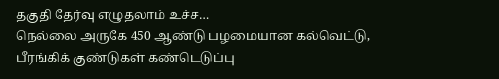தகுதி தேர்வு எழுதலாம் உச்ச…
நெல்லை அருகே 450 ஆண்டு பழமையான கல்வெட்டு, பீரங்கிக் குண்டுகள் கண்டெடுப்பு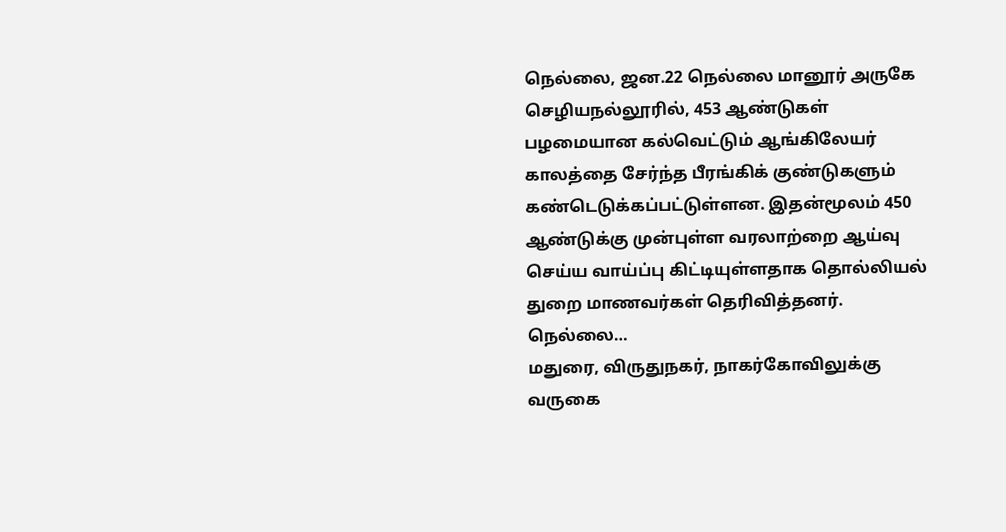நெல்லை, ஜன.22 நெல்லை மானூர் அருகே செழியநல்லூரில், 453 ஆண்டுகள் பழமையான கல்வெட்டும் ஆங்கிலேயர் காலத்தை சேர்ந்த பீரங்கிக் குண்டுகளும் கண்டெடுக்கப்பட்டுள்ளன. இதன்மூலம் 450 ஆண்டுக்கு முன்புள்ள வரலாற்றை ஆய்வு செய்ய வாய்ப்பு கிட்டியுள்ளதாக தொல்லியல் துறை மாணவர்கள் தெரிவித்தனர். நெல்லை…
மதுரை, விருதுநகர், நாகர்கோவிலுக்கு வருகை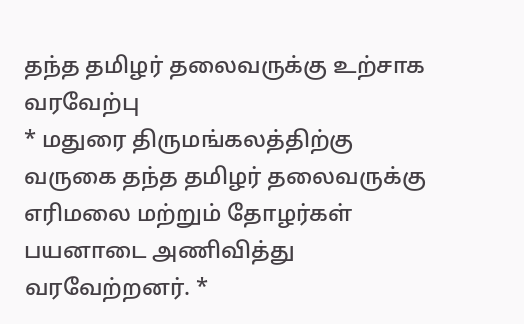தந்த தமிழர் தலைவருக்கு உற்சாக வரவேற்பு
* மதுரை திருமங்கலத்திற்கு வருகை தந்த தமிழர் தலைவருக்கு எரிமலை மற்றும் தோழர்கள் பயனாடை அணிவித்து வரவேற்றனர். *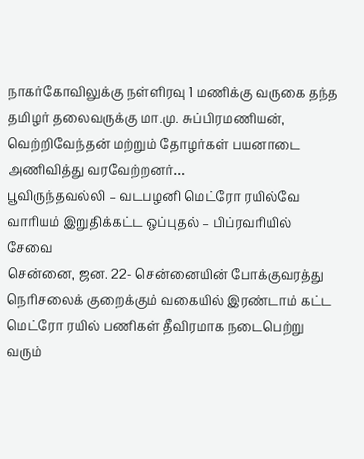நாகர்கோவிலுக்கு நள்ளிரவு 1 மணிக்கு வருகை தந்த தமிழர் தலைவருக்கு மா.மு. சுப்பிரமணியன், வெற்றிவேந்தன் மற்றும் தோழர்கள் பயனாடை அணிவித்து வரவேற்றனர்…
பூவிருந்தவல்லி – வடபழனி மெட்ரோ ரயில்வே வாரியம் இறுதிக்கட்ட ஒப்புதல் – பிப்ரவரியில் சேவை
சென்னை, ஜன. 22- சென்னையின் போக்குவரத்து நெரிசலைக் குறைக்கும் வகையில் இரண்டாம் கட்ட மெட்ரோ ரயில் பணிகள் தீவிரமாக நடைபெற்று வரும்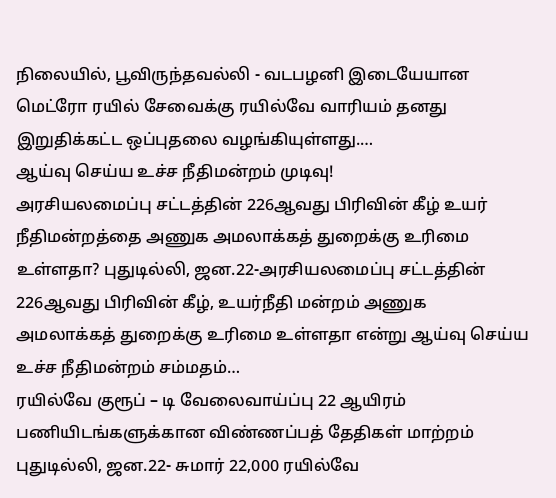நிலையில், பூவிருந்தவல்லி - வடபழனி இடையேயான மெட்ரோ ரயில் சேவைக்கு ரயில்வே வாரியம் தனது இறுதிக்கட்ட ஒப்புதலை வழங்கியுள்ளது.…
ஆய்வு செய்ய உச்ச நீதிமன்றம் முடிவு!
அரசியலமைப்பு சட்டத்தின் 226ஆவது பிரிவின் கீழ் உயர் நீதிமன்றத்தை அணுக அமலாக்கத் துறைக்கு உரிமை உள்ளதா? புதுடில்லி, ஜன.22-அரசியலமைப்பு சட்டத்தின் 226ஆவது பிரிவின் கீழ், உயர்நீதி மன்றம் அணுக அமலாக்கத் துறைக்கு உரிமை உள்ளதா என்று ஆய்வு செய்ய உச்ச நீதிமன்றம் சம்மதம்…
ரயில்வே குரூப் – டி வேலைவாய்ப்பு 22 ஆயிரம் பணியிடங்களுக்கான விண்ணப்பத் தேதிகள் மாற்றம்
புதுடில்லி, ஜன.22- சுமார் 22,000 ரயில்வே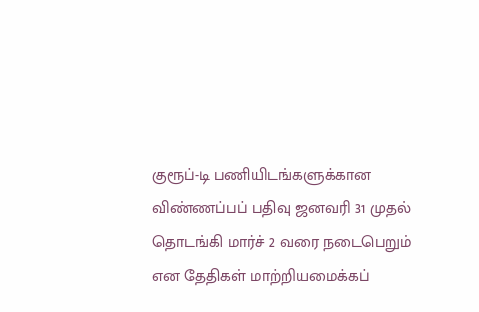குரூப்-டி பணியிடங்களுக்கான விண்ணப்பப் பதிவு ஜனவரி 31 முதல் தொடங்கி மார்ச் 2 வரை நடைபெறும் என தேதிகள் மாற்றியமைக்கப்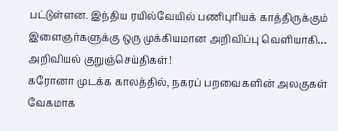பட்டுள்ளன. இந்திய ரயில்வேயில் பணிபுரியக் காத்திருக்கும் இளைஞர்களுக்கு ஒரு முக்கியமான அறிவிப்பு வெளியாகி…
அறிவியல் குறுஞ்செய்திகள்!
கரோனா முடக்க காலத்தில், நகரப் பறவைகளின் அலகுகள் வேகமாக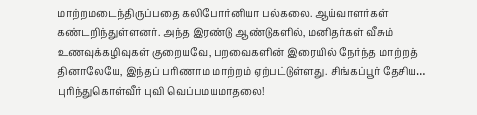மாற்றமடைந்திருப்பதை கலிபோர்னியா பல்கலை. ஆய்வாளர்கள் கண்டறிந்துள்ளனர். அந்த இரண்டு ஆண்டுகளில், மனிதர்கள் வீசும் உணவுக்கழிவுகள் குறையவே, பறவைகளின் இரையில் நேர்ந்த மாற்றத் தினாலேயே, இந்தப் பரிணாம மாற்றம் ஏற்பட்டுள்ளது. சிங்கப்பூர் தேசிய…
புரிந்துகொள்வீர் புவி வெப்பமயமாதலை!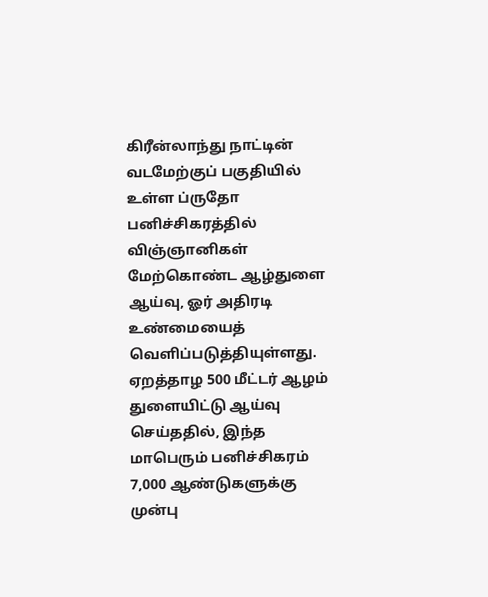கிரீன்லாந்து நாட்டின் வடமேற்குப் பகுதியில் உள்ள ப்ருதோ பனிச்சிகரத்தில் விஞ்ஞானிகள் மேற்கொண்ட ஆழ்துளை ஆய்வு, ஓர் அதிரடி உண்மையைத் வெளிப்படுத்தியுள்ளது. ஏறத்தாழ 500 மீட்டர் ஆழம் துளையிட்டு ஆய்வு செய்ததில், இந்த மாபெரும் பனிச்சிகரம் 7,000 ஆண்டுகளுக்கு முன்பு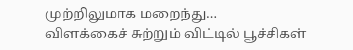முற்றிலுமாக மறைந்து…
விளக்கைச் சுற்றும் விட்டில் பூச்சிகள்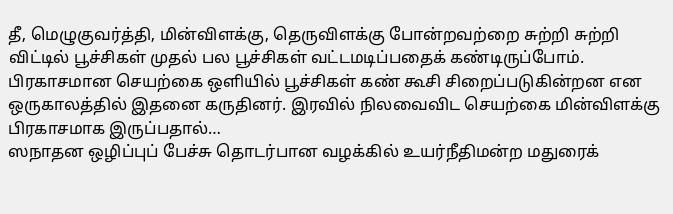தீ, மெழுகுவர்த்தி, மின்விளக்கு, தெருவிளக்கு போன்றவற்றை சுற்றி சுற்றி விட்டில் பூச்சிகள் முதல் பல பூச்சிகள் வட்டமடிப்பதைக் கண்டிருப்போம். பிரகாசமான செயற்கை ஒளியில் பூச்சிகள் கண் கூசி சிறைப்படுகின்றன என ஒருகாலத்தில் இதனை கருதினர். இரவில் நிலவைவிட செயற்கை மின்விளக்கு பிரகாசமாக இருப்பதால்…
ஸநாதன ஒழிப்புப் பேச்சு தொடர்பான வழக்கில் உயர்நீதிமன்ற மதுரைக்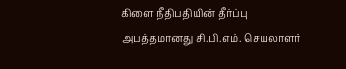கிளை நீதிபதியின் தீர்ப்பு அபத்தமானது சி.பி.எம். செயலாளர்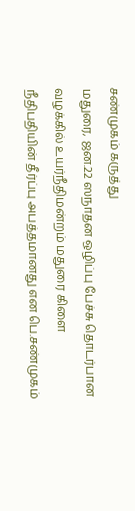சண்முகம் கருத்து
மதுரை, ஜன.22 ஸநாதன ஒழிப்பு பேச்சு தொடர்பான வழக்கில் உயர்நீதிமன்றம் மதுரை கிளை நீதிபதியின் தீர்ப்பு அபத்தமானது என பெ.சண்முகம்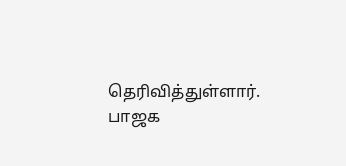தெரிவித்துள்ளார். பாஜக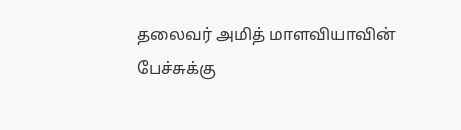தலைவர் அமித் மாளவியாவின் பேச்சுக்கு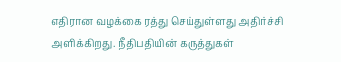எதிரான வழக்கை ரத்து செய்துள்ளது அதிர்ச்சி அளிக்கிறது. நீதிபதியின் கருத்துகள்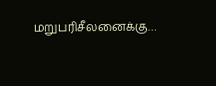மறுபரிசீலனைக்கு…